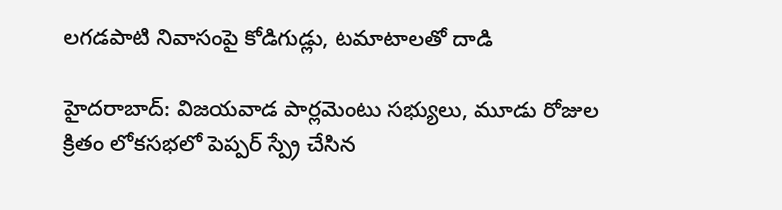లగడపాటి నివాసంపై కోడిగుడ్లు, టమాటాలతో దాడి

హైదరాబాద్: విజయవాడ పార్లమెంటు సభ్యులు, మూడు రోజుల క్రితం లోకసభలో పెప్పర్ స్ప్రే చేసిన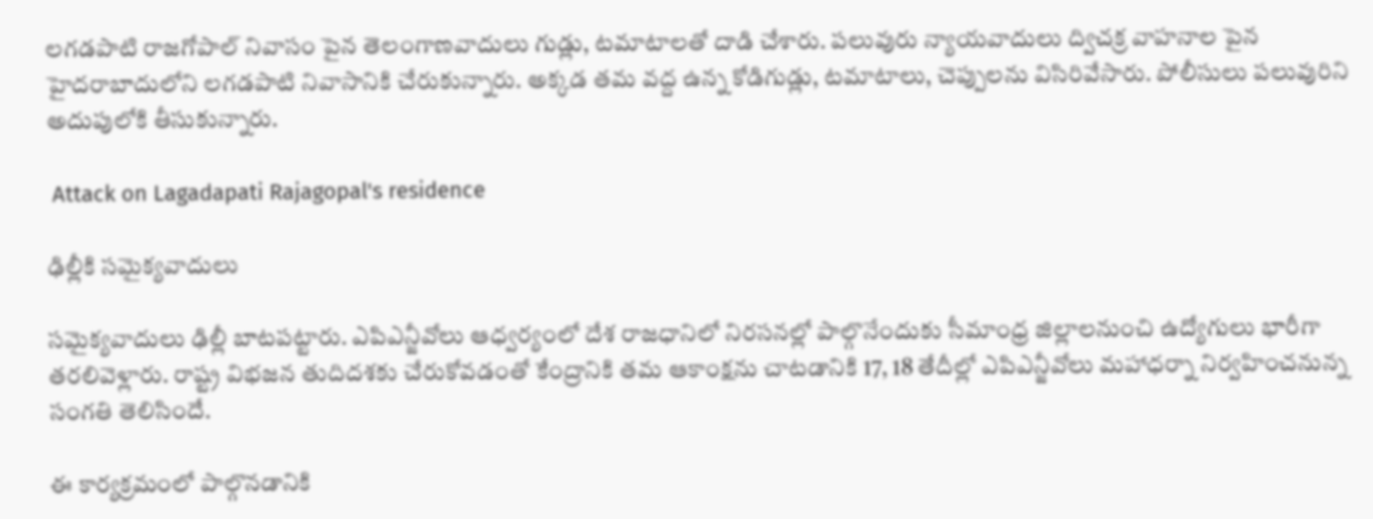లగడపాటి రాజగోపాల్ నివాసం పైన తెలంగాణవాదులు గుడ్లు, టమాటాలతో దాడి చేశారు. పలువురు న్యాయవాదులు ద్విచక్ర వాహనాల పైన హైదరాబాదులోని లగడపాటి నివాసానికి చేరుకున్నారు. అక్కడ తమ వద్ద ఉన్న కోడిగుడ్లు, టమాటాలు, చెప్పులను విసిరివేసారు. పోలీసులు పలువురిని అదుపులోకి తీసుకున్నారు.

 Attack on Lagadapati Rajagopal's residence

ఢిల్లీకి సమైక్యవాదులు

సమైక్యవాదులు ఢిల్లీ బాటపట్టారు. ఎపిఎన్జీవోలు ఆధ్వర్యంలో దేశ రాజధానిలో నిరసనల్లో పాల్గొనేందుకు సీమాంధ్ర జిల్లాలనుంచి ఉద్యోగులు భారీగా తరలివెళ్లారు. రాష్ట్ర విభజన తుదిదశకు చేరుకోవడంతో కేంద్రానికి తమ ఆకాంక్షను చాటడానికి 17, 18 తేదీల్లో ఎపిఎన్జీవోలు మహాధర్నా నిర్వహించనున్న సంగతి తెలిసిందే.

ఈ కార్యక్రమంలో పాల్గొనడానికి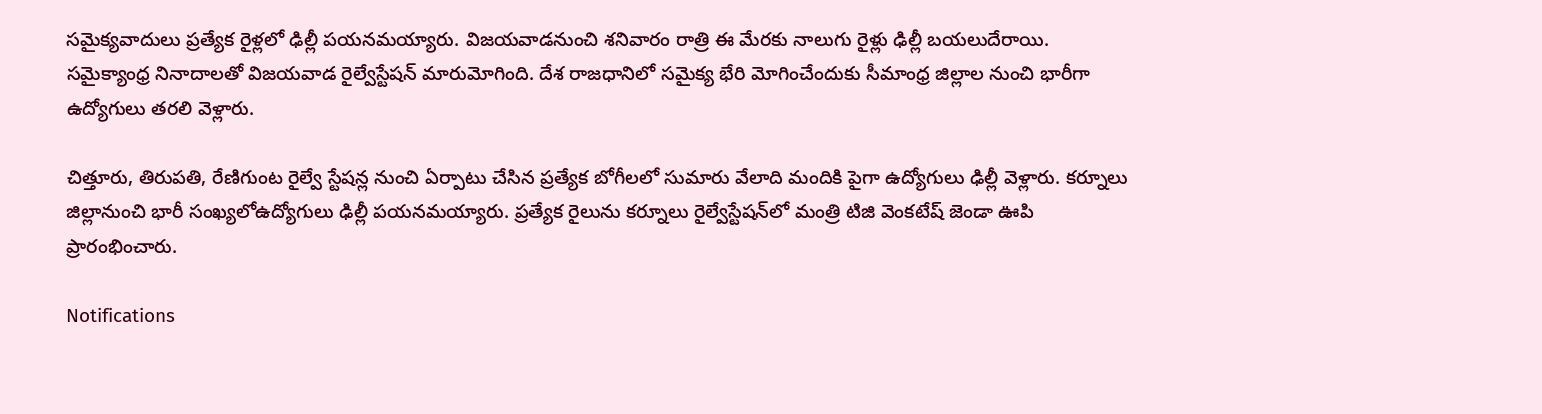సమైక్యవాదులు ప్రత్యేక రైళ్లలో ఢిల్లీ పయనమయ్యారు. విజయవాడనుంచి శనివారం రాత్రి ఈ మేరకు నాలుగు రైళ్లు ఢిల్లీ బయలుదేరాయి. సమైక్యాంధ్ర నినాదాలతో విజయవాడ రైల్వేస్టేషన్ మారుమోగింది. దేశ రాజధానిలో సమైక్య భేరి మోగించేందుకు సీమాంధ్ర జిల్లాల నుంచి భారీగా ఉద్యోగులు తరలి వెళ్లారు.

చిత్తూరు, తిరుపతి, రేణిగుంట రైల్వే స్టేషన్ల నుంచి ఏర్పాటు చేసిన ప్రత్యేక బోగీలలో సుమారు వేలాది మందికి పైగా ఉద్యోగులు ఢిల్లీ వెళ్లారు. కర్నూలు జిల్లానుంచి భారీ సంఖ్యలోఉద్యోగులు ఢిల్లీ పయనమయ్యారు. ప్రత్యేక రైలును కర్నూలు రైల్వేస్టేషన్‌లో మంత్రి టిజి వెంకటేష్ జెండా ఊపి ప్రారంభించారు.

Notifications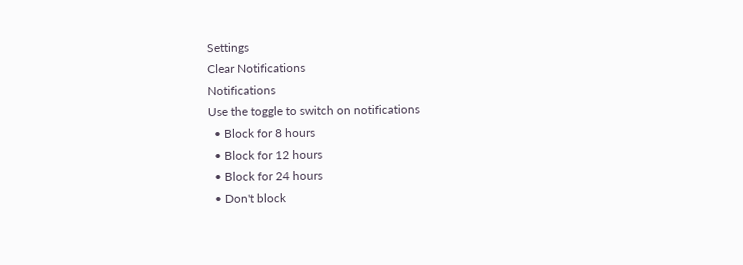Settings
Clear Notifications
Notifications
Use the toggle to switch on notifications
  • Block for 8 hours
  • Block for 12 hours
  • Block for 24 hours
  • Don't block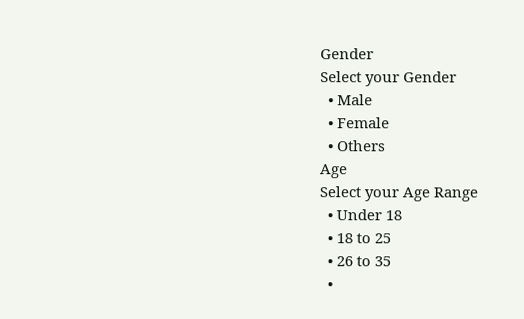Gender
Select your Gender
  • Male
  • Female
  • Others
Age
Select your Age Range
  • Under 18
  • 18 to 25
  • 26 to 35
  •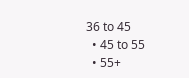36 to 45
  • 45 to 55
  • 55+